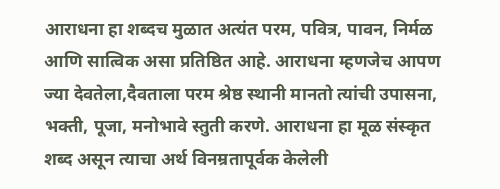आराधना हा शब्दच मुळात अत्यंत परम, पवित्र, पावन, निर्मळ आणि सात्विक असा प्रतिष्ठित आहे. आराधना म्हणजेच आपण ज्या देवतेला,दैवताला परम श्रेष्ठ स्थानी मानतो त्यांची उपासना, भक्ती, पूजा, मनोभावे स्तुती करणे. आराधना हा मूळ संस्कृत शब्द असून त्याचा अर्थ विनम्रतापूर्वक केलेली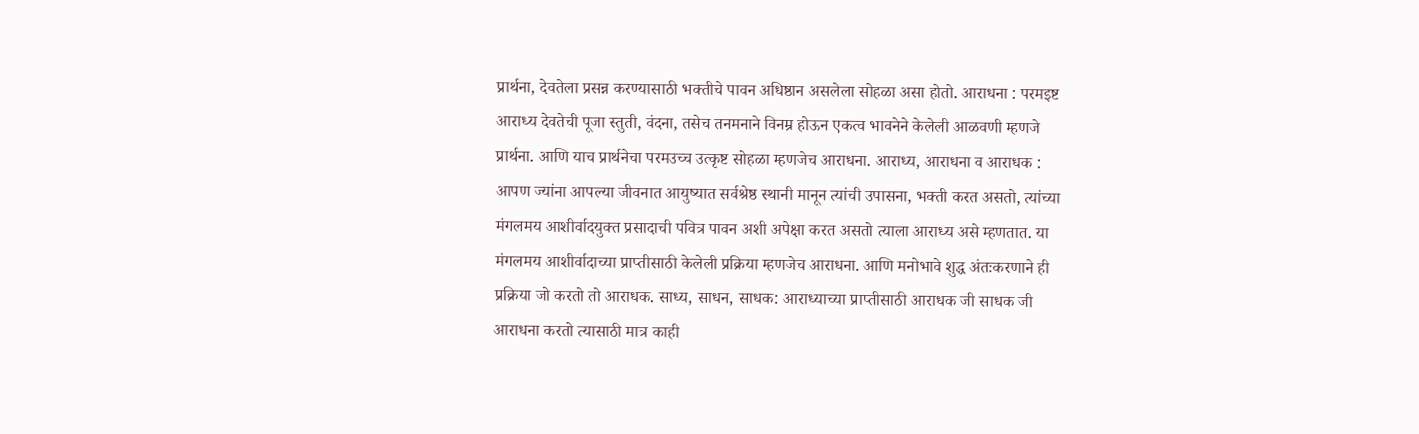प्रार्थना, देवतेला प्रसन्न करण्यासाठी भक्तीचे पावन अधिष्ठान असलेला सोहळा असा होतो. आराधना : परमइष्ट आराध्य देवतेची पूजा स्तुती, वंदना, तसेच तनमनाने विनम्र होऊन एकत्व भावनेने केलेली आळवणी म्हणजे प्रार्थना. आणि याच प्रार्थनेचा परमउच्च उत्कृष्ट सोहळा म्हणजेच आराधना. आराध्य, आराधना व आराधक : आपण ज्यांना आपल्या जीवनात आयुष्यात सर्वश्रेष्ठ स्थानी मानून त्यांची उपासना, भक्ती करत असतो, त्यांच्या मंगलमय आशीर्वादयुक्त प्रसादाची पवित्र पावन अशी अपेक्षा करत असतो त्याला आराध्य असे म्हणतात. या मंगलमय आशीर्वादाच्या प्राप्तीसाठी केलेली प्रक्रिया म्हणजेच आराधना. आणि मनोभावे शुद्ध अंतःकरणाने ही प्रक्रिया जो करतो तो आराधक. साध्य, साधन, साधक: आराध्याच्या प्राप्तीसाठी आराधक जी साधक जी आराधना करतो त्यासाठी मात्र काही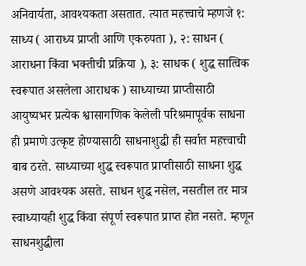अनिवार्यता, आवश्यकता असतात. त्यात महत्त्वाचे म्हणजे १: साध्य ( आराध्य प्राप्ती आणि एकरुपता ), २: साधन ( आराधना किंवा भक्तीची प्रक्रिया ), ३: साधक ( शुद्ध सात्विक स्वरूपात असलेला आराधक ) साध्याच्या प्राप्तीसाठी आयुष्यभर प्रत्येक श्वासागणिक केलेली परिश्रमापूर्वक साधना ही प्रमाणे उत्कृष्ट होण्यासाठी साधनाशुद्धी ही सर्वात महत्त्वाची बाब ठरते. साध्याच्या शुद्ध स्वरूपात प्राप्तीसाठी साधना शुद्ध असणे आवश्यक असते. साधन शुद्ध नसेल, नसतील तर मात्र स्वाध्यायही शुद्ध किंवा संपूर्ण स्वरूपात प्राप्त होत नसते. म्हणून साधनशुद्धीला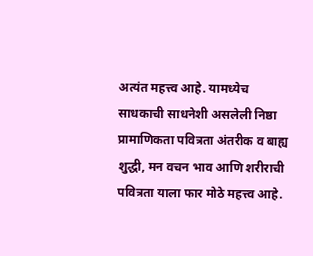अत्यंत महत्त्व आहे. यामध्येच साधकाची साधनेशी असलेली निष्ठा प्रामाणिकता पवित्रता अंतरीक व बाह्य शुद्धी, मन वचन भाव आणि शरीराची पवित्रता याला फार मोठे महत्त्व आहे.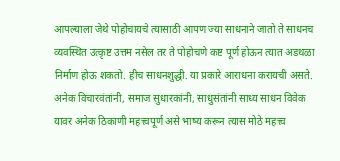आपल्याला जेथे पोहोचायचे त्यासाठी आपण ज्या साधनाने जातो ते साधनच व्यवस्थित उत्कृष्ट उत्तम नसेल तर ते पोहोचणे कष्ट पूर्ण होऊन त्यात अडथळा निर्माण होऊ शकतो. हीच साधनशुद्धी. या प्रकारे आराधना करायची असते. अनेक विचारवंतांनी, समाज सुधारकांनी, साधुसंतांनी साध्य साधन विवेक यावर अनेक ठिकाणी महत्त्वपूर्ण असे भाष्य करून त्यास मोठे महत्त्व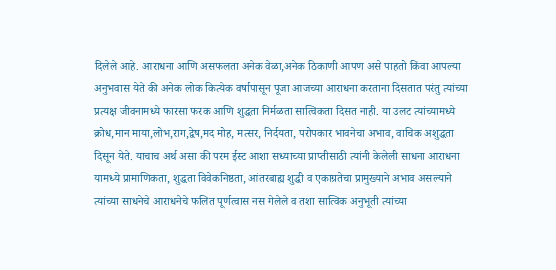दिलेले आहे. आराधना आणि असफलता अनेक वेळा,अनेक ठिकाणी आपण असे पाहतो किंवा आपल्या अनुभवास येते की अनेक लोक कित्येक वर्षापासून पूजा आजच्या आराधना करताना दिसतात परंतु त्यांच्या प्रत्यक्ष जीवनामध्ये फारसा फरक आणि शुद्धता निर्मळता सात्विकता दिसत नाही. या उलट त्यांच्यामध्ये क्रोध,मान माया,लोभ,राग,द्वेष,मद मोह, मत्सर, निर्दयता, परोपकार भावनेचा अभाव, वाचिक अशुद्धता दिसून येते. याचाच अर्थ असा की परम ईस्ट आशा सध्याच्या प्राप्तीसाठी त्यांनी केलेली साधना आराधना यामध्ये प्रामाणिकता, शुद्धता विवेकनिष्ठता, आंतरबाह्य शुद्धी व एकाग्रतेचा प्रामुख्याने अभाव असल्याने त्यांच्या साधनेचे आराधनेचे फलित पूर्णत्वास नस गेलेले व तशा सात्विक अनुभूती त्यांच्या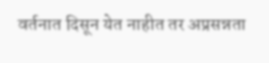वर्तनात दिसून येत नाहीत तर अप्रसन्नता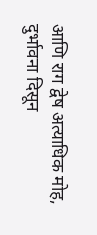आणि राग द्वेष अत्याधिक मोह, दुर्भावना दिसून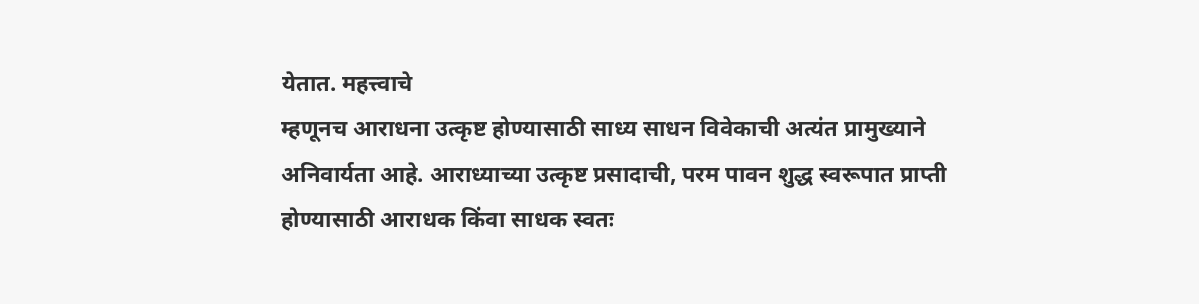येतात. महत्त्वाचे
म्हणूनच आराधना उत्कृष्ट होण्यासाठी साध्य साधन विवेकाची अत्यंत प्रामुख्याने अनिवार्यता आहे. आराध्याच्या उत्कृष्ट प्रसादाची, परम पावन शुद्ध स्वरूपात प्राप्ती होण्यासाठी आराधक किंवा साधक स्वतः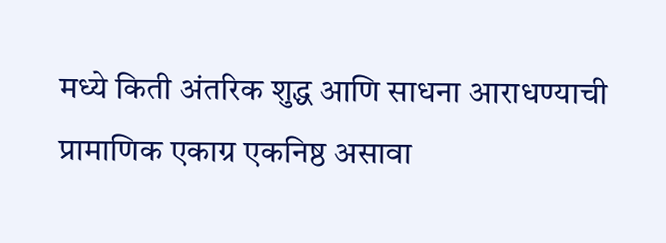मध्ये किती अंतरिक शुद्ध आणि साधना आराधण्याची प्रामाणिक एकाग्र एकनिष्ठ असावा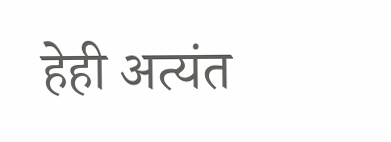हेही अत्यंत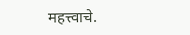महत्त्वाचे.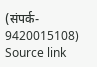(संपर्क- 9420015108)
Source link